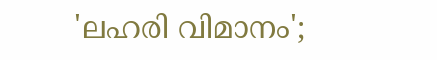'ലഹരി വിമാനം';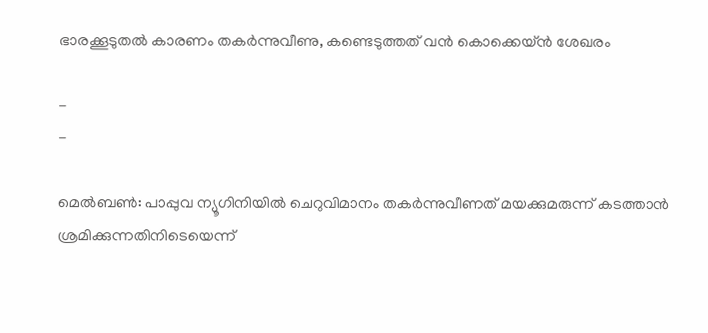ഭാരക്കൂടുതല്‍ കാരണം തകര്‍ന്നുവീണു, കണ്ടെടുത്തത് വന്‍ കൊക്കെയ്ന്‍ ശേഖരം

-
-

മെൽബൺ: പാപ്പുവ ന്യൂഗിനിയിൽ ചെറുവിമാനം തകർന്നുവീണത് മയക്കുമരുന്ന് കടത്താൻ ശ്രമിക്കുന്നതിനിടെയെന്ന്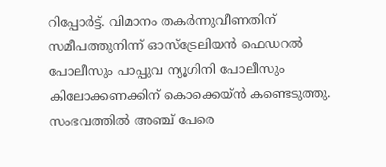റിപ്പോർട്ട്. വിമാനം തകർന്നുവീണതിന് സമീപത്തുനിന്ന് ഓസ്ട്രേലിയൻ ഫെഡറൽ പോലീസും പാപ്പുവ ന്യൂഗിനി പോലീസും കിലോക്കണക്കിന് കൊക്കെയ്ൻ കണ്ടെടുത്തു. സംഭവത്തിൽ അഞ്ച് പേരെ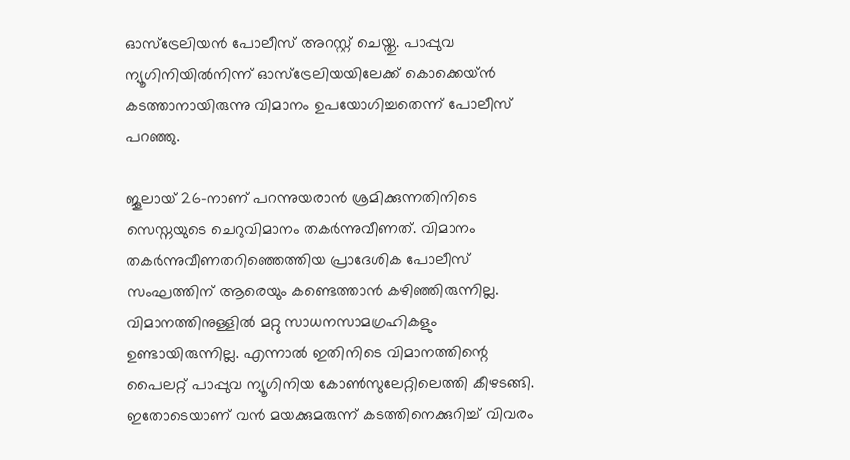ഓസ്ട്രേലിയൻ പോലീസ് അറസ്റ്റ് ചെയ്തു. പാപ്പുവ ന്യൂഗിനിയിൽനിന്ന് ഓസ്ട്രേലിയയിലേക്ക് കൊക്കെയ്ൻ കടത്താനായിരുന്നു വിമാനം ഉപയോഗിച്ചതെന്ന് പോലീസ് പറഞ്ഞു.

ജൂലായ് 26-നാണ് പറന്നുയരാൻ ശ്രമിക്കുന്നതിനിടെ സെസ്നയുടെ ചെറുവിമാനം തകർന്നുവീണത്. വിമാനം തകർന്നുവീണതറിഞ്ഞെത്തിയ പ്രാദേശിക പോലീസ് സംഘത്തിന് ആരെയും കണ്ടെത്താൻ കഴിഞ്ഞിരുന്നില്ല. വിമാനത്തിനുള്ളിൽ മറ്റു സാധനസാമഗ്രഹികളും ഉണ്ടായിരുന്നില്ല. എന്നാൽ ഇതിനിടെ വിമാനത്തിന്റെ പൈലറ്റ് പാപ്പുവ ന്യൂഗിനിയ കോൺസുലേറ്റിലെത്തി കീഴടങ്ങി. ഇതോടെയാണ് വൻ മയക്കുമരുന്ന് കടത്തിനെക്കുറിച്ച് വിവരം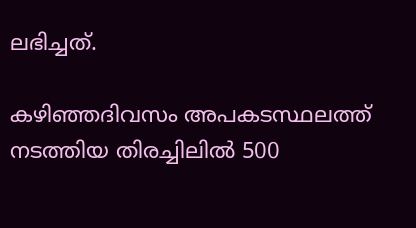ലഭിച്ചത്.

കഴിഞ്ഞദിവസം അപകടസ്ഥലത്ത് നടത്തിയ തിരച്ചിലിൽ 500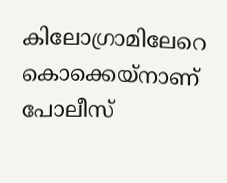കിലോഗ്രാമിലേറെ കൊക്കെയ്നാണ് പോലീസ്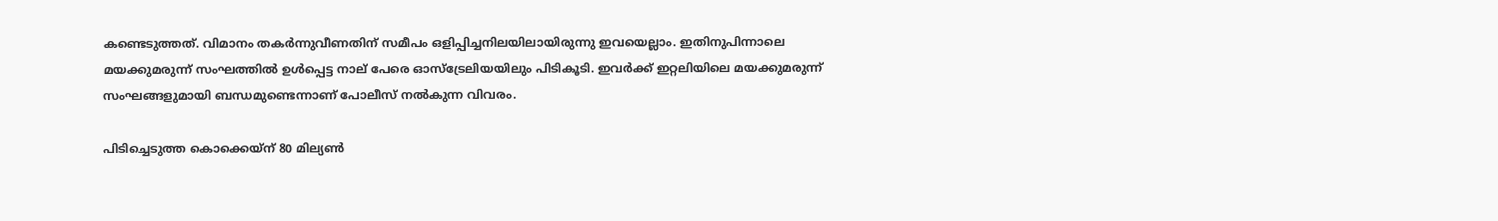കണ്ടെടുത്തത്. വിമാനം തകർന്നുവീണതിന് സമീപം ഒളിപ്പിച്ചനിലയിലായിരുന്നു ഇവയെല്ലാം. ഇതിനുപിന്നാലെ മയക്കുമരുന്ന് സംഘത്തിൽ ഉൾപ്പെട്ട നാല് പേരെ ഓസ്ട്രേലിയയിലും പിടികൂടി. ഇവർക്ക് ഇറ്റലിയിലെ മയക്കുമരുന്ന് സംഘങ്ങളുമായി ബന്ധമുണ്ടെന്നാണ് പോലീസ് നൽകുന്ന വിവരം.

പിടിച്ചെടുത്ത കൊക്കെയ്ന് 80 മില്യൺ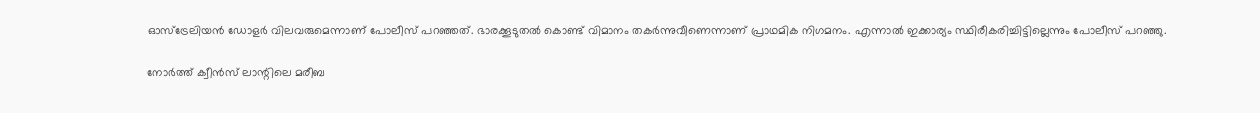ഓസ്ട്രേലിയൻ ഡോളർ വിലവരുമെന്നാണ് പോലീസ് പറഞ്ഞത്. ഭാരക്കൂടുതൽ കൊണ്ട് വിമാനം തകർന്നുവീണെന്നാണ് പ്രാഥമിക നിഗമനം. എന്നാൽ ഇക്കാര്യം സ്ഥിരീകരിച്ചിട്ടില്ലെന്നും പോലീസ് പറഞ്ഞു.

നോർത്ത് ക്വീൻസ് ലാന്റിലെ മരീബ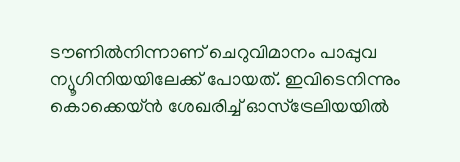ടൗണിൽനിന്നാണ് ചെറുവിമാനം പാപ്പുവ ന്യൂഗിനിയയിലേക്ക് പോയത്. ഇവിടെനിന്നും കൊക്കെയ്ൻ ശേഖരിച്ച് ഓസ്ട്രേലിയയിൽ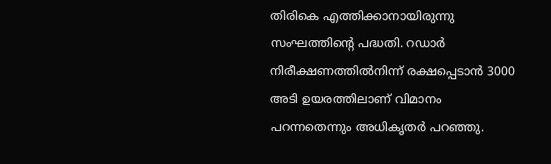തിരികെ എത്തിക്കാനായിരുന്നു സംഘത്തിന്റെ പദ്ധതി. റഡാർ നിരീക്ഷണത്തിൽനിന്ന് രക്ഷപ്പെടാൻ 3000 അടി ഉയരത്തിലാണ് വിമാനം പറന്നതെന്നും അധികൃതർ പറഞ്ഞു.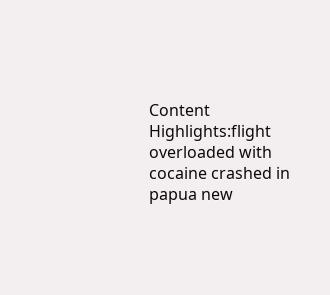Content Highlights:flight overloaded with cocaine crashed in papua new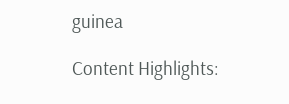guinea

Content Highlights: